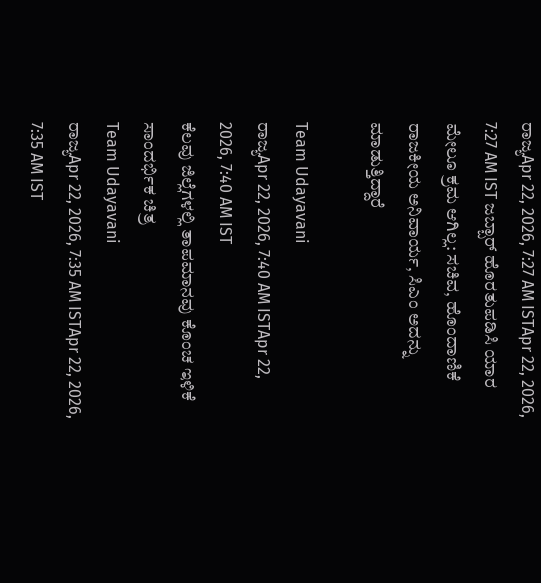ರಾಜ್ಯApr 22, 2026, 7:27 AM ISTApr 22, 2026, 7:27 AM IST ಜಬ್ಬಾರ್ ಹೊರತುಪಡಿಸಿ ಯಾರ ಮೇಲೂ ಕ್ರಮ ಆಗಿಲ್ಲ: ಸಚಿವ, ಹೊಂದಾಣಿಕೆ ರಾಜಕೀಯ ಅನಿವಾರ್ಯ, ಸಿಎಂ ಅದನ್ನು ಮಾಡುತ್ತಿದ್ದಾರೆ

Team Udayavani
ರಾಜ್ಯApr 22, 2026, 7:40 AM ISTApr 22, 2026, 7:40 AM IST
ಕೆಲವು ಜಿಲ್ಲೆಗಳಲ್ಲಿ ತಾಪಮಾನವು ಕೊಂಚ ಇಳಿಕೆ
ಸಾಂದರ್ಭಿಕ ಚಿತ್ರ
Team Udayavani
ರಾಜ್ಯApr 22, 2026, 7:35 AM ISTApr 22, 2026, 7:35 AM IST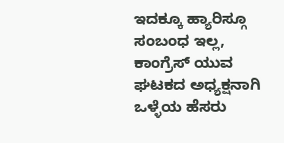ಇದಕ್ಕೂ ಹ್ಯಾರಿಸ್ಗೂ ಸಂಬಂಧ ಇಲ್ಲ, ಕಾಂಗ್ರೆಸ್ ಯುವ ಘಟಕದ ಅಧ್ಯಕ್ಷನಾಗಿ ಒಳ್ಳೆಯ ಹೆಸರು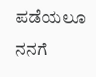ಪಡೆಯಲೂ ನನಗೆ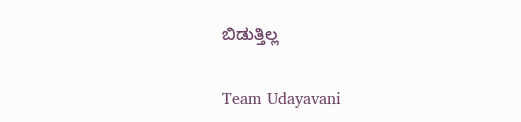ಬಿಡುತ್ತಿಲ್ಲ

Team Udayavani